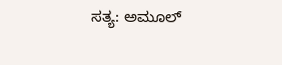ಸತ್ಯ: ಅಮೂಲ್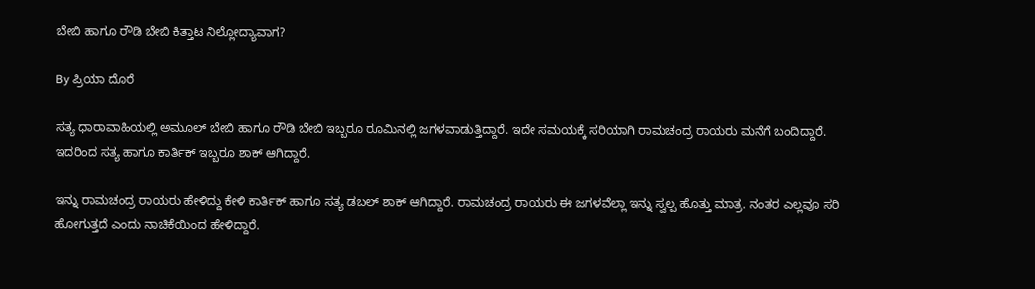ಬೇಬಿ ಹಾಗೂ ರೌಡಿ ಬೇಬಿ ಕಿತ್ತಾಟ ನಿಲ್ಲೋದ್ಯಾವಾಗ?

By ಪ್ರಿಯಾ ದೊರೆ

ಸತ್ಯ ಧಾರಾವಾಹಿಯಲ್ಲಿ ಅಮೂಲ್ ಬೇಬಿ ಹಾಗೂ ರೌಡಿ ಬೇಬಿ ಇಬ್ಬರೂ ರೂಮಿನಲ್ಲಿ ಜಗಳವಾಡುತ್ತಿದ್ದಾರೆ. ಇದೇ ಸಮಯಕ್ಕೆ ಸರಿಯಾಗಿ ರಾಮಚಂದ್ರ ರಾಯರು ಮನೆಗೆ ಬಂದಿದ್ದಾರೆ. ಇದರಿಂದ ಸತ್ಯ ಹಾಗೂ ಕಾರ್ತಿಕ್ ಇಬ್ಬರೂ ಶಾಕ್ ಆಗಿದ್ದಾರೆ.

ಇನ್ನು ರಾಮಚಂದ್ರ ರಾಯರು ಹೇಳಿದ್ದು ಕೇಳಿ ಕಾರ್ತಿಕ್ ಹಾಗೂ ಸತ್ಯ ಡಬಲ್ ಶಾಕ್ ಆಗಿದ್ದಾರೆ. ರಾಮಚಂದ್ರ ರಾಯರು ಈ ಜಗಳವೆಲ್ಲಾ ಇನ್ನು ಸ್ವಲ್ಪ ಹೊತ್ತು ಮಾತ್ರ. ನಂತರ ಎಲ್ಲವೂ ಸರಿ ಹೋಗುತ್ತದೆ ಎಂದು ನಾಚಿಕೆಯಿಂದ ಹೇಳಿದ್ದಾರೆ.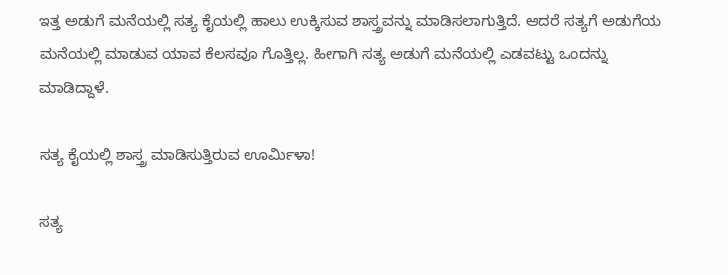ಇತ್ತ ಅಡುಗೆ ಮನೆಯಲ್ಲಿ ಸತ್ಯ ಕೈಯಲ್ಲಿ ಹಾಲು ಉಕ್ಕಿಸುವ ಶಾಸ್ತ್ರವನ್ನು ಮಾಡಿಸಲಾಗುತ್ತಿದೆ. ಆದರೆ ಸತ್ಯಗೆ ಅಡುಗೆಯ ಮನೆಯಲ್ಲಿ ಮಾಡುವ ಯಾವ ಕೆಲಸವೂ ಗೊತ್ತಿಲ್ಲ. ಹೀಗಾಗಿ ಸತ್ಯ ಅಡುಗೆ ಮನೆಯಲ್ಲಿ ಎಡವಟ್ಟು ಒಂದನ್ನು ಮಾಡಿದ್ದಾಳೆ.

ಸತ್ಯ ಕೈಯಲ್ಲಿ ಶಾಸ್ತ್ರ ಮಾಡಿಸುತ್ತಿರುವ ಊರ್ಮಿಳಾ!

ಸತ್ಯ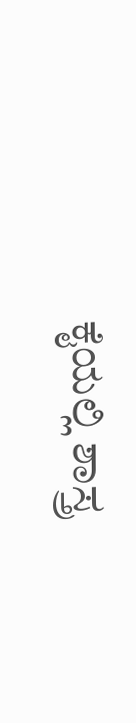ಕೈಯಲ್ಲಿ ಶಾಸ್ತ್ರ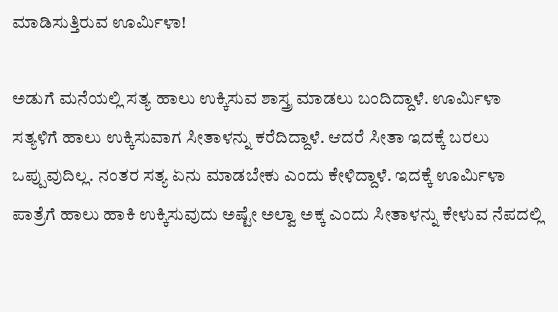ಮಾಡಿಸುತ್ತಿರುವ ಊರ್ಮಿಳಾ!

ಅಡುಗೆ ಮನೆಯಲ್ಲಿ ಸತ್ಯ ಹಾಲು ಉಕ್ಕಿಸುವ ಶಾಸ್ತ್ರ ಮಾಡಲು ಬಂದಿದ್ದಾಳೆ. ಊರ್ಮಿಳಾ ಸತ್ಯಳಿಗೆ ಹಾಲು ಉಕ್ಕಿಸುವಾಗ ಸೀತಾಳನ್ನು ಕರೆದಿದ್ದಾಳೆ. ಆದರೆ ಸೀತಾ ಇದಕ್ಕೆ ಬರಲು ಒಪ್ಪುವುದಿಲ್ಲ. ನಂತರ ಸತ್ಯ ಏನು ಮಾಡಬೇಕು ಎಂದು ಕೇಳಿದ್ದಾಳೆ. ಇದಕ್ಕೆ ಊರ್ಮಿಳಾ ಪಾತ್ರೆಗೆ ಹಾಲು ಹಾಕಿ ಉಕ್ಕಿಸುವುದು ಅಷ್ಟೇ ಅಲ್ವಾ ಅಕ್ಕ ಎಂದು ಸೀತಾಳನ್ನು ಕೇಳುವ ನೆಪದಲ್ಲಿ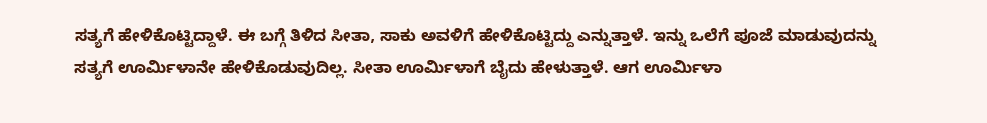ಸತ್ಯಗೆ ಹೇಳಿಕೊಟ್ಟಿದ್ದಾಳೆ. ಈ ಬಗ್ಗೆ ತಿಳಿದ ಸೀತಾ, ಸಾಕು ಅವಳಿಗೆ ಹೇಳಿಕೊಟ್ಟಿದ್ದು ಎನ್ನುತ್ತಾಳೆ. ಇನ್ನು ಒಲೆಗೆ ಪೂಜೆ ಮಾಡುವುದನ್ನು ಸತ್ಯಗೆ ಊರ್ಮಿಳಾನೇ ಹೇಳಿಕೊಡುವುದಿಲ್ಲ. ಸೀತಾ ಊರ್ಮಿಳಾಗೆ ಬೈದು ಹೇಳುತ್ತಾಳೆ. ಆಗ ಊರ್ಮಿಳಾ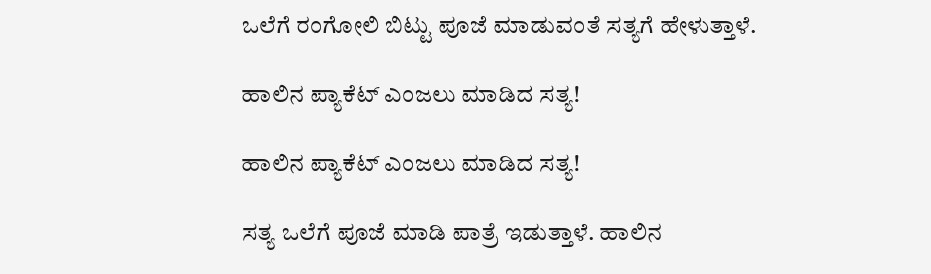ಒಲೆಗೆ ರಂಗೋಲಿ ಬಿಟ್ಟು ಪೂಜೆ ಮಾಡುವಂತೆ ಸತ್ಯಗೆ ಹೇಳುತ್ತಾಳೆ.

ಹಾಲಿನ ಪ್ಯಾಕೆಟ್ ಎಂಜಲು ಮಾಡಿದ ಸತ್ಯ!

ಹಾಲಿನ ಪ್ಯಾಕೆಟ್ ಎಂಜಲು ಮಾಡಿದ ಸತ್ಯ!

ಸತ್ಯ ಒಲೆಗೆ ಪೂಜೆ ಮಾಡಿ ಪಾತ್ರೆ ಇಡುತ್ತಾಳೆ. ಹಾಲಿನ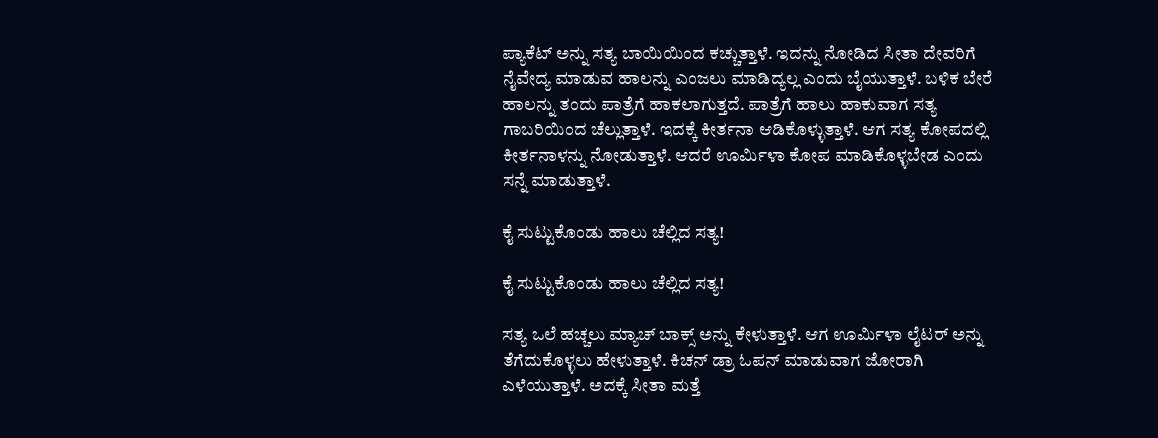ಪ್ಯಾಕೆಟ್ ಅನ್ನು ಸತ್ಯ ಬಾಯಿಯಿಂದ ಕಚ್ಚುತ್ತಾಳೆ. ಇದನ್ನು ನೋಡಿದ ಸೀತಾ ದೇವರಿಗೆ ನೈವೇದ್ಯ ಮಾಡುವ ಹಾಲನ್ನು ಎಂಜಲು ಮಾಡಿದ್ಯಲ್ಲ ಎಂದು ಬೈಯುತ್ತಾಳೆ. ಬಳಿಕ ಬೇರೆ ಹಾಲನ್ನು ತಂದು ಪಾತ್ರೆಗೆ ಹಾಕಲಾಗುತ್ತದೆ. ಪಾತ್ರೆಗೆ ಹಾಲು ಹಾಕುವಾಗ ಸತ್ಯ ಗಾಬರಿಯಿಂದ ಚೆಲ್ಲುತ್ತಾಳೆ. ಇದಕ್ಕೆ ಕೀರ್ತನಾ ಆಡಿಕೊಳ್ಳುತ್ತಾಳೆ. ಆಗ ಸತ್ಯ ಕೋಪದಲ್ಲಿ ಕೀರ್ತನಾಳನ್ನು ನೋಡುತ್ತಾಳೆ. ಆದರೆ ಊರ್ಮಿಳಾ ಕೋಪ ಮಾಡಿಕೊಳ್ಳಬೇಡ ಎಂದು ಸನ್ನೆ ಮಾಡುತ್ತಾಳೆ.

ಕೈ ಸುಟ್ಟುಕೊಂಡು ಹಾಲು ಚೆಲ್ಲಿದ ಸತ್ಯ!

ಕೈ ಸುಟ್ಟುಕೊಂಡು ಹಾಲು ಚೆಲ್ಲಿದ ಸತ್ಯ!

ಸತ್ಯ ಒಲೆ ಹಚ್ಚಲು ಮ್ಯಾಚ್ ಬಾಕ್ಸ್ ಅನ್ನು ಕೇಳುತ್ತಾಳೆ. ಆಗ ಊರ್ಮಿಳಾ ಲೈಟರ್ ಅನ್ನು ತೆಗೆದುಕೊಳ್ಳಲು ಹೇಳುತ್ತಾಳೆ. ಕಿಚನ್ ಡ್ರಾ ಓಪನ್ ಮಾಡುವಾಗ ಜೋರಾಗಿ ಎಳೆಯುತ್ತಾಳೆ. ಅದಕ್ಕೆ ಸೀತಾ ಮತ್ತೆ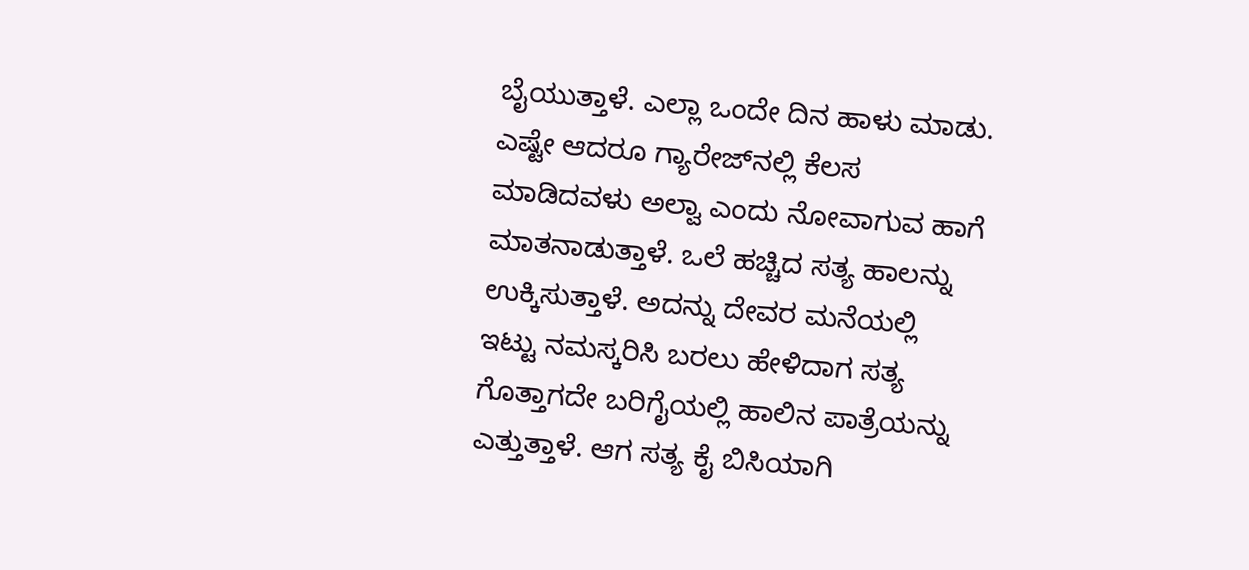ಬೈಯುತ್ತಾಳೆ. ಎಲ್ಲಾ ಒಂದೇ ದಿನ ಹಾಳು ಮಾಡು. ಎಷ್ಟೇ ಆದರೂ ಗ್ಯಾರೇಜ್‌ನಲ್ಲಿ ಕೆಲಸ ಮಾಡಿದವಳು ಅಲ್ವಾ ಎಂದು ನೋವಾಗುವ ಹಾಗೆ ಮಾತನಾಡುತ್ತಾಳೆ. ಒಲೆ ಹಚ್ಚಿದ ಸತ್ಯ ಹಾಲನ್ನು ಉಕ್ಕಿಸುತ್ತಾಳೆ. ಅದನ್ನು ದೇವರ ಮನೆಯಲ್ಲಿ ಇಟ್ಟು ನಮಸ್ಕರಿಸಿ ಬರಲು ಹೇಳಿದಾಗ ಸತ್ಯ ಗೊತ್ತಾಗದೇ ಬರಿಗೈಯಲ್ಲಿ ಹಾಲಿನ ಪಾತ್ರೆಯನ್ನು ಎತ್ತುತ್ತಾಳೆ. ಆಗ ಸತ್ಯ ಕೈ ಬಿಸಿಯಾಗಿ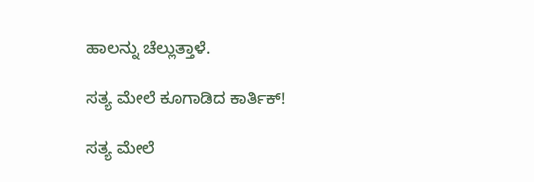ಹಾಲನ್ನು ಚೆಲ್ಲುತ್ತಾಳೆ.

ಸತ್ಯ ಮೇಲೆ ಕೂಗಾಡಿದ ಕಾರ್ತಿಕ್!

ಸತ್ಯ ಮೇಲೆ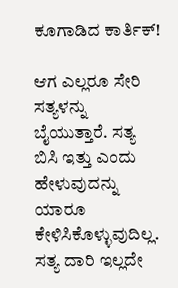ಕೂಗಾಡಿದ ಕಾರ್ತಿಕ್!

ಆಗ ಎಲ್ಲರೂ ಸೇರಿ ಸತ್ಯಳನ್ನು ಬೈಯುತ್ತಾರೆ. ಸತ್ಯ ಬಿಸಿ ಇತ್ತು ಎಂದು ಹೇಳುವುದನ್ನು ಯಾರೂ ಕೇಳಿಸಿಕೊಳ್ಳುವುದಿಲ್ಲ. ಸತ್ಯ ದಾರಿ ಇಲ್ಲದೇ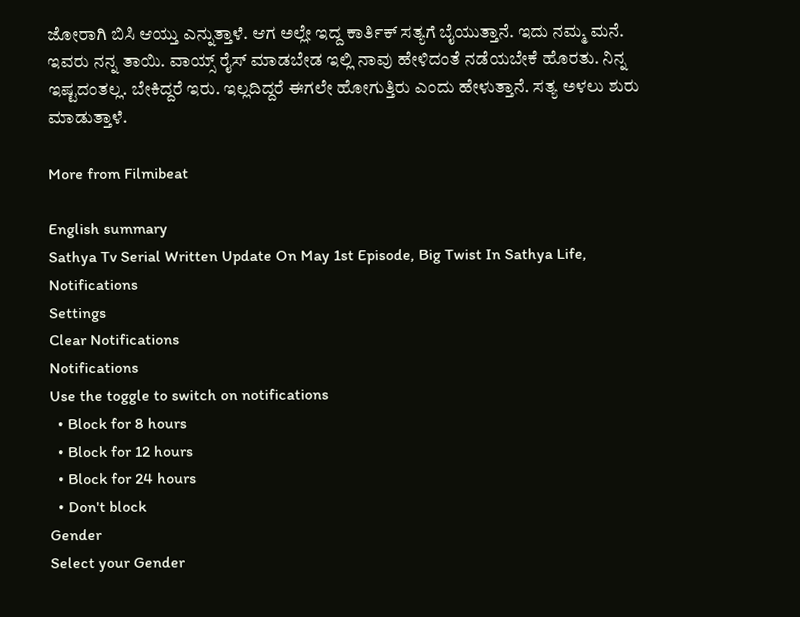ಜೋರಾಗಿ ಬಿಸಿ ಆಯ್ತು ಎನ್ನುತ್ತಾಳೆ. ಆಗ ಅಲ್ಲೇ ಇದ್ದ ಕಾರ್ತಿಕ್ ಸತ್ಯಗೆ ಬೈಯುತ್ತಾನೆ. ಇದು ನಮ್ಮ ಮನೆ. ಇವರು ನನ್ನ ತಾಯಿ. ವಾಯ್ಸ್ ರೈಸ್ ಮಾಡಬೇಡ ಇಲ್ಲಿ ನಾವು ಹೇಳಿದಂತೆ ನಡೆಯಬೇಕೆ ಹೊರತು. ನಿನ್ನ ಇಷ್ಟದಂತಲ್ಲ. ಬೇಕಿದ್ದರೆ ಇರು. ಇಲ್ಲದಿದ್ದರೆ ಈಗಲೇ ಹೋಗುತ್ತಿರು ಎಂದು ಹೇಳುತ್ತಾನೆ. ಸತ್ಯ ಅಳಲು ಶುರು ಮಾಡುತ್ತಾಳೆ.

More from Filmibeat

English summary
Sathya Tv Serial Written Update On May 1st Episode, Big Twist In Sathya Life,
Notifications
Settings
Clear Notifications
Notifications
Use the toggle to switch on notifications
  • Block for 8 hours
  • Block for 12 hours
  • Block for 24 hours
  • Don't block
Gender
Select your Gender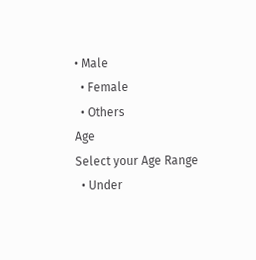• Male
  • Female
  • Others
Age
Select your Age Range
  • Under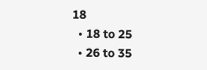18
  • 18 to 25
  • 26 to 35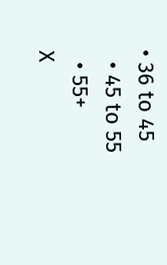• 36 to 45
  • 45 to 55
  • 55+
X